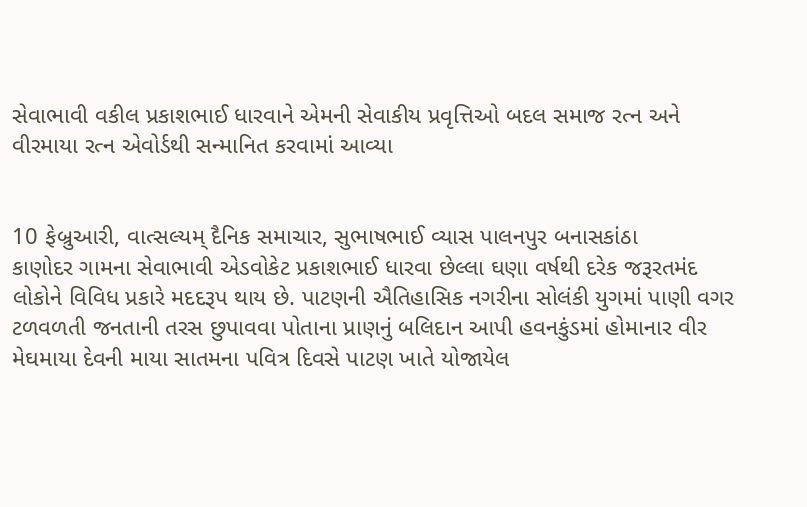સેવાભાવી વકીલ પ્રકાશભાઈ ધારવાને એમની સેવાકીય પ્રવૃત્તિઓ બદલ સમાજ રત્ન અને વીરમાયા રત્ન એવોર્ડથી સન્માનિત કરવામાં આવ્યા


10 ફેબ્રુઆરી, વાત્સલ્યમ્ દૈનિક સમાચાર, સુભાષભાઈ વ્યાસ પાલનપુર બનાસકાંઠા
કાણોદર ગામના સેવાભાવી એડવોકેટ પ્રકાશભાઈ ધારવા છેલ્લા ઘણા વર્ષથી દરેક જરૂરતમંદ લોકોને વિવિધ પ્રકારે મદદરૂપ થાય છે. પાટણની ઐતિહાસિક નગરીના સોલંકી યુગમાં પાણી વગર ટળવળતી જનતાની તરસ છુપાવવા પોતાના પ્રાણનું બલિદાન આપી હવનકુંડમાં હોમાનાર વીર મેઘમાયા દેવની માયા સાતમના પવિત્ર દિવસે પાટણ ખાતે યોજાયેલ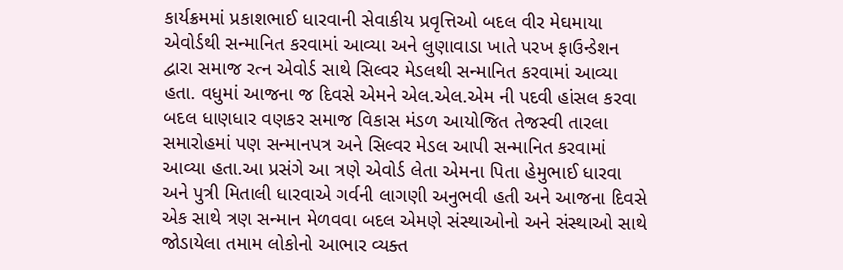કાર્યક્રમમાં પ્રકાશભાઈ ધારવાની સેવાકીય પ્રવૃત્તિઓ બદલ વીર મેઘમાયા એવોર્ડથી સન્માનિત કરવામાં આવ્યા અને લુણાવાડા ખાતે પરખ ફાઉન્ડેશન દ્વારા સમાજ રત્ન એવોર્ડ સાથે સિલ્વર મેડલથી સન્માનિત કરવામાં આવ્યા હતા. વધુમાં આજના જ દિવસે એમને એલ.એલ.એમ ની પદવી હાંસલ કરવા બદલ ધાણધાર વણકર સમાજ વિકાસ મંડળ આયોજિત તેજસ્વી તારલા સમારોહમાં પણ સન્માનપત્ર અને સિલ્વર મેડલ આપી સન્માનિત કરવામાં આવ્યા હતા.આ પ્રસંગે આ ત્રણે એવોર્ડ લેતા એમના પિતા હેમુભાઈ ધારવા અને પુત્રી મિતાલી ધારવાએ ગર્વની લાગણી અનુભવી હતી અને આજના દિવસે એક સાથે ત્રણ સન્માન મેળવવા બદલ એમણે સંસ્થાઓનો અને સંસ્થાઓ સાથે જોડાયેલા તમામ લોકોનો આભાર વ્યક્ત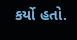કર્યો હતો.